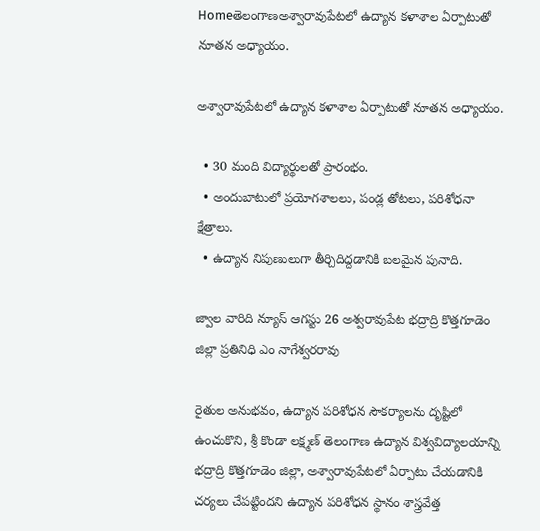Homeతెలంగాణఅశ్వారావుపేటలో ఉద్యాన కళాశాల ఏర్పాటుతో నూతన అధ్యాయం.

అశ్వారావుపేటలో ఉద్యాన కళాశాల ఏర్పాటుతో నూతన అధ్యాయం.

  • 30 మంది విద్యార్థులతో ప్రారంభం.
  • అందుబాటులో ప్రయోగశాలలు, పండ్ల తోటలు, పరిశోధనా క్షేత్రాలు.
  • ఉద్యాన నిపుణులుగా తీర్చిదిద్దడానికి బలమైన పునాది.

జ్వాల వారిది న్యూస్ ఆగస్టు 26 అశ్వరావుపేట భద్రాద్రి కొత్తగూడెం జిల్లా ప్రతినిధి ఎం నాగేశ్వరరావు

రైతుల అనుభవం, ఉద్యాన పరిశోధన సౌకర్యాలను దృష్టిలో ఉంచుకొని, శ్రీ కొండా లక్ష్మణ్ తెలంగాణ ఉద్యాన విశ్వవిద్యాలయాన్ని భద్రాద్రి కొత్తగూడెం జిల్లా, అశ్వారావుపేటలో ఏర్పాటు చేయడానికి చర్యలు చేపట్టిందని ఉద్యాన పరిశోధన స్థానం శాస్త్రవేత్త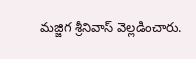మజ్జిగ శ్రీనివాస్ వెల్లడించారు.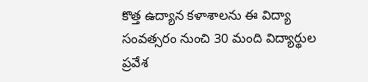కొత్త ఉద్యాన కళాశాలను ఈ విద్యా సంవత్సరం నుంచి 30 మంది విద్యార్థుల ప్రవేశ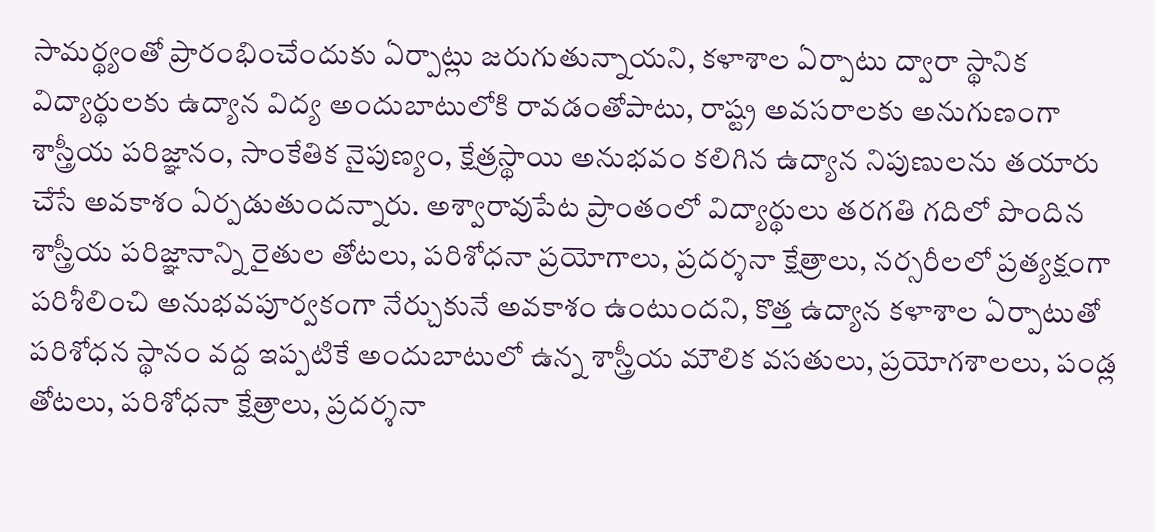సామర్థ్యంతో ప్రారంభించేందుకు ఏర్పాట్లు జరుగుతున్నాయని, కళాశాల ఏర్పాటు ద్వారా స్థానిక విద్యార్థులకు ఉద్యాన విద్య అందుబాటులోకి రావడంతోపాటు, రాష్ట్ర అవసరాలకు అనుగుణంగా శాస్త్రీయ పరిజ్ఞానం, సాంకేతిక నైపుణ్యం, క్షేత్రస్థాయి అనుభవం కలిగిన ఉద్యాన నిపుణులను తయారు చేసే అవకాశం ఏర్పడుతుందన్నారు. అశ్వారావుపేట ప్రాంతంలో విద్యార్థులు తరగతి గదిలో పొందిన శాస్త్రీయ పరిజ్ఞానాన్ని రైతుల తోటలు, పరిశోధనా ప్రయోగాలు, ప్రదర్శనా క్షేత్రాలు, నర్సరీలలో ప్రత్యక్షంగా పరిశీలించి అనుభవపూర్వకంగా నేర్చుకునే అవకాశం ఉంటుందని, కొత్త ఉద్యాన కళాశాల ఏర్పాటుతో పరిశోధన స్థానం వద్ద ఇప్పటికే అందుబాటులో ఉన్న శాస్త్రీయ మౌలిక వసతులు, ప్రయోగశాలలు, పండ్ల తోటలు, పరిశోధనా క్షేత్రాలు, ప్రదర్శనా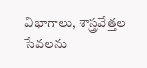విభాగాలు, శాస్త్రవేత్తల సేవలను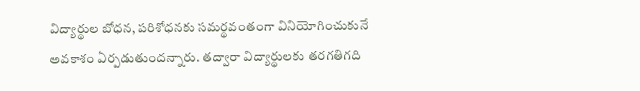విద్యార్థుల బోధన, పరిశోధనకు సమర్థవంతంగా వినియోగించుకునే అవకాశం ఏర్పడుతుందన్నారు. తద్వారా విద్యార్థులకు తరగతిగది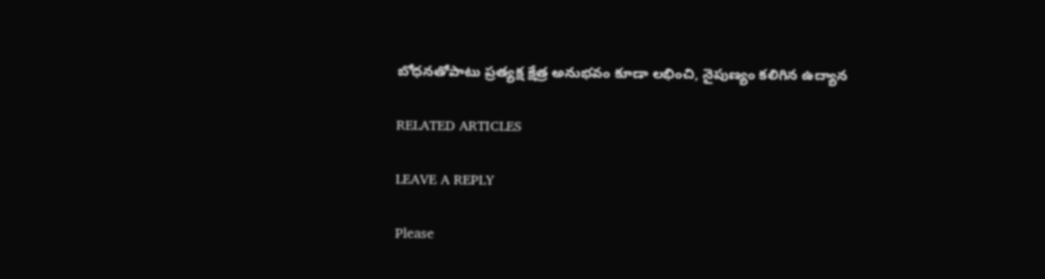బోధనతోపాటు ప్రత్యక్ష క్షేత్ర అనుభవం కూడా లభించి, నైపుణ్యం కలిగిన ఉద్యాన

RELATED ARTICLES

LEAVE A REPLY

Please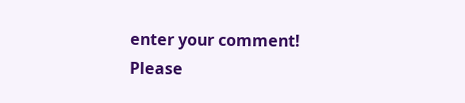enter your comment!
Please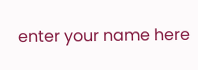enter your name here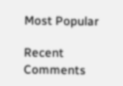Most Popular

Recent Comments